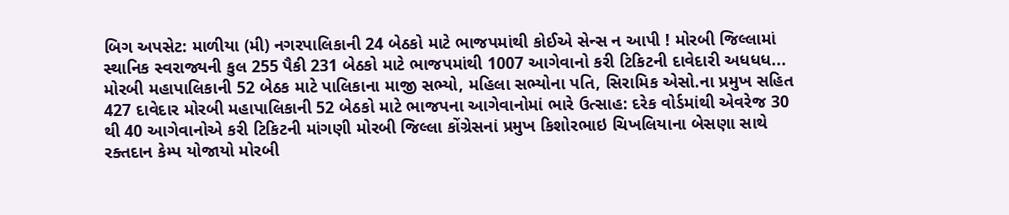બિગ અપસેટ: માળીયા (મી) નગરપાલિકાની 24 બેઠકો માટે ભાજપમાંથી કોઈએ સેન્સ ન આપી ! મોરબી જિલ્લામાં સ્થાનિક સ્વરાજ્યની કુલ 255 પૈકી 231 બેઠકો માટે ભાજપમાંથી 1007 આગેવાનો કરી ટિકિટની દાવેદારી અધધધ... મોરબી મહાપાલિકાની 52 બેઠક માટે પાલિકાના માજી સભ્યો, મહિલા સભ્યોના પતિ, સિરામિક એસો.ના પ્રમુખ સહિત 427 દાવેદાર મોરબી મહાપાલિકાની 52 બેઠકો માટે ભાજપના આગેવાનોમાં ભારે ઉત્સાહ: દરેક વોર્ડમાંથી એવરેજ 30 થી 40 આગેવાનોએ કરી ટિકિટની માંગણી મોરબી જિલ્લા કોંગ્રેસનાં પ્રમુખ કિશોરભાઇ ચિખલિયાના બેસણા સાથે રક્તદાન કેમ્પ યોજાયો મોરબી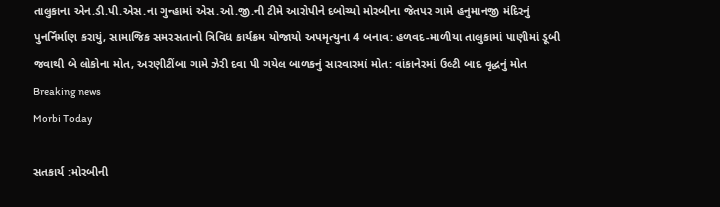તાલુકાના એન.ડી.પી.એસ.ના ગુન્હામાં એસ.ઓ.જી.ની ટીમે આરોપીને દબોચ્યો મોરબીના જેતપર ગામે હનુમાનજી મંદિરનું પુનર્નિર્માણ કરાયું, સામાજિક સમરસતાનો ત્રિવિધ કાર્યક્રમ યોજાયો અપમૃત્યુના 4 બનાવ: હળવદ-માળીયા તાલુકામાં પાણીમાં ડૂબી જવાથી બે લોકોના મોત, અરણીટીંબા ગામે ઝેરી દવા પી ગયેલ બાળકનું સારવારમાં મોત: વાંકાનેરમાં ઉલ્ટી બાદ વૃદ્ધનું મોત
Breaking news
Morbi Today

સતકાર્ય :મોરબીની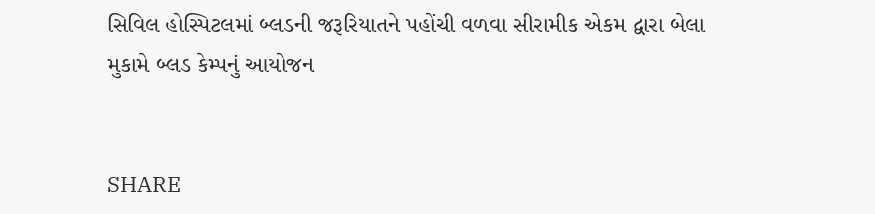સિવિલ હોસ્પિટલમાં બ્લડની જરૂરિયાતને પહોંચી વળવા સીરામીક એકમ દ્વારા બેલા મુકામે બ્લડ કેમ્પનું આયોજન


SHARE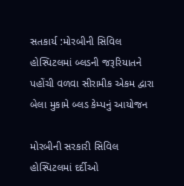સતકાર્ય :મોરબીની સિવિલ હોસ્પિટલમાં બ્લડની જરૂરિયાતને પહોંચી વળવા સીરામીક એકમ દ્વારા બેલા મુકામે બ્લડ કેમ્પનું આયોજન

મોરબીની સરકારી સિવિલ હોસ્પિટલમાં દર્દીઓ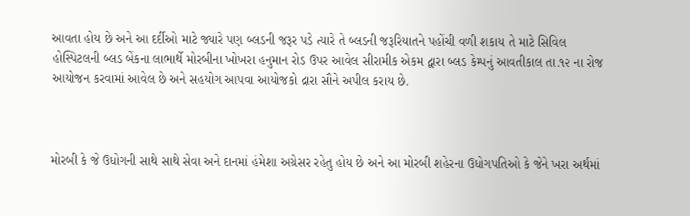આવતા હોય છે અને આ દર્દીઓ માટે જ્યારે પણ બ્લડની જરૂર પડે ત્યારે તે બ્લડની જરૂરિયાતને પહોંચી વળી શકાય તે માટે સિવિલ હોસ્પિટલની બ્લડ બેંકના લાભાર્થે મોરબીના ખોખરા હનુમાન રોડ ઉપર આવેલ સીરામીક એકમ દ્વારા બ્લડ કેમ્પનું આવતીકાલ તા.૧૨ ના રોજ આયોજન કરવામાં આવેલ છે અને સહયોગ આપવા આયોજકો દ્રારા સૌને અપીલ કરાય છે.



મોરબી કે જે ઉધોગની સાથે સાથે સેવા અને દાનમાં હંમેશા અગ્રેસર રહેતુ હોય છે અને આ મોરબી શહેરના ઉધોગપતિઓ કે જેને ખરા અર્થમાં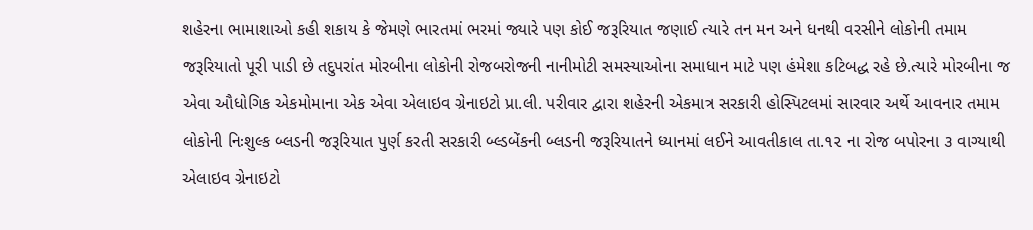શહેરના ભામાશાઓ કહી શકાય કે જેમણે ભારતમાં ભરમાં જ્યારે પણ‌ કોઈ જરૂરિયાત જણાઈ ત્યારે તન મન અને ધનથી વરસીને લોકોની તમામ જરૂરિયાતો પૂરી પાડી છે તદુપરાંત મોરબીના લોકોની રોજબરોજની નાનીમોટી સમસ્યાઓના સમાધાન માટે પણ હંમેશા કટિબદ્ધ રહે છે.ત્યારે મોરબીના જ એવા ઔધોગિક એકમોમાના‌ એક એવા એલાઇવ ગ્રેનાઇટો પ્રા.લી. પરીવાર દ્વારા શહેરની એકમાત્ર સરકારી હોસ્પિટલમાં સારવાર અર્થે આવનાર તમામ લોકોની નિઃશુલ્ક બ્લડની જરૂરિયાત પુર્ણ કરતી સરકારી બ્લ્ડબેંકની બ્લડની જરૂરિયાતને ધ્યાનમાં લઈને આવતીકાલ તા.૧૨ ના રોજ બપોરના ૩ વાગ્યાથી એલાઇવ ગ્રેનાઇટો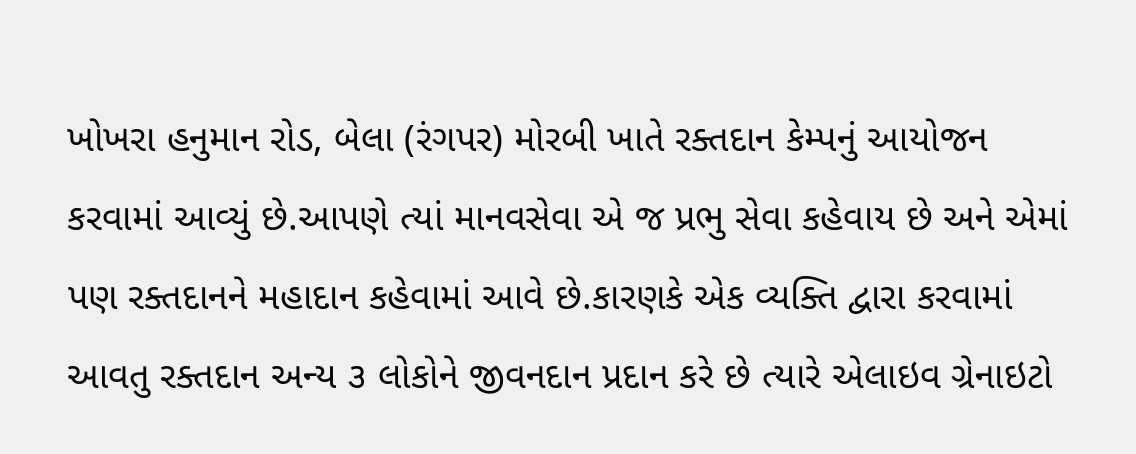ખોખરા હનુમાન રોડ, બેલા (રંગપર) મોરબી ખાતે રક્તદાન કેમ્પનું આયોજન કરવામાં આવ્યું છે.આપણે ત્યાં માનવસેવા એ જ પ્રભુ સેવા કહેવાય છે અને એમાં પણ રક્તદાનને મહાદાન કહેવામાં આવે છે.કારણકે એક વ્યક્તિ દ્વારા કરવામાં આવતુ રક્તદાન અન્ય ૩ લોકોને જીવનદાન પ્રદાન કરે છે ત્યારે એલાઇવ ગ્રેનાઇટો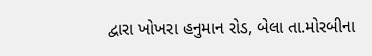દ્વારા ખોખરા હનુમાન રોડ, બેલા તા.મોરબીના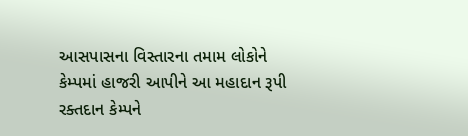આસપાસના વિસ્તારના તમામ લોકોને કેમ્પમાં હાજરી આપીને આ મહાદાન રૂપી રક્તદાન કેમ્પને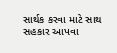સાર્થક કરવા માટે સાથ સહકાર આપવા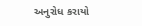અનુરોધ કરાયો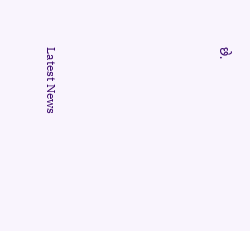છે.






Latest News